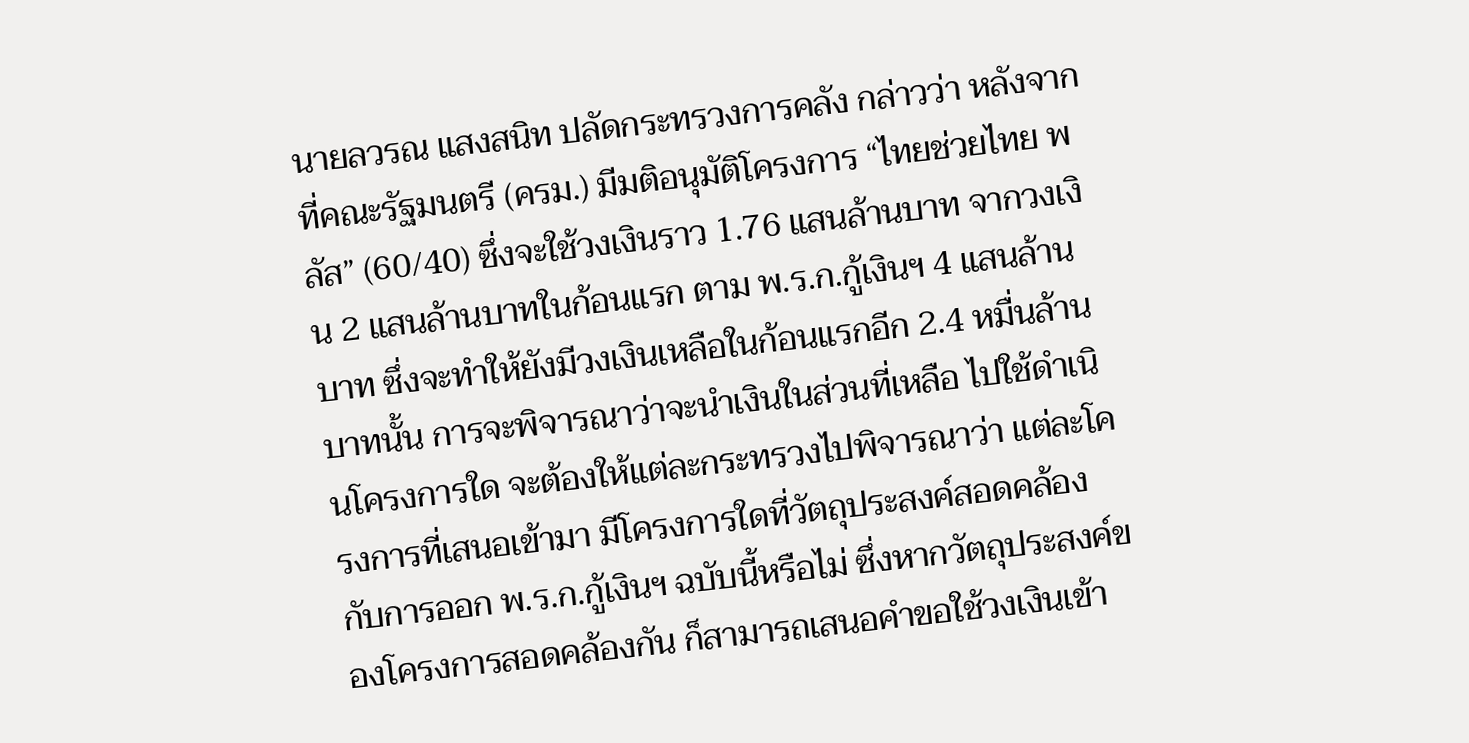นายลวรณ แสงสนิท ปลัดกระทรวงการคลัง กล่าวว่า หลังจากที่คณะรัฐมนตรี (ครม.) มีมติอนุมัติโครงการ “ไทยช่วยไทย พลัส” (60/40) ซึ่งจะใช้วงเงินราว 1.76 แสนล้านบาท จากวงเงิน 2 แสนล้านบาทในก้อนแรก ตาม พ.ร.ก.กู้เงินฯ 4 แสนล้านบาท ซึ่งจะทำให้ยังมีวงเงินเหลือในก้อนแรกอีก 2.4 หมื่นล้านบาทนั้น การจะพิจารณาว่าจะนำเงินในส่วนที่เหลือ ไปใช้ดำเนินโครงการใด จะต้องให้แต่ละกระทรวงไปพิจารณาว่า แต่ละโครงการที่เสนอเข้ามา มีโครงการใดที่วัตถุประสงค์สอดคล้องกับการออก พ.ร.ก.กู้เงินฯ ฉบับนี้หรือไม่ ซึ่งหากวัตถุประสงค์ของโครงการสอดคล้องกัน ก็สามารถเสนอคำขอใช้วงเงินเข้า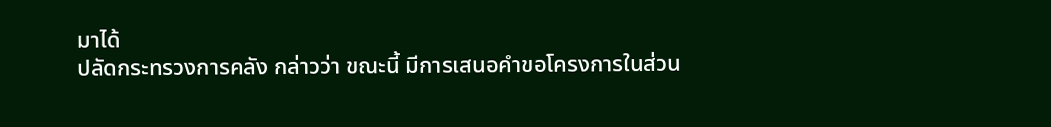มาได้
ปลัดกระทรวงการคลัง กล่าวว่า ขณะนี้ มีการเสนอคำขอโครงการในส่วน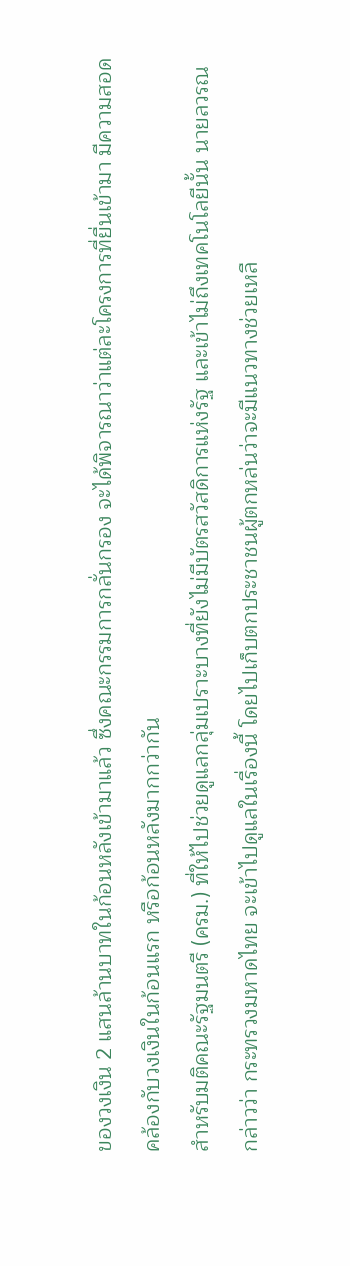ของวงเงิน 2 แสนล้านบาทในก้อนหลังเข้ามาแล้ว ซึ่งคณะกรรมการกลั่นกรอง จะได้พิจารณาว่าแต่ละโครงการที่ยื่นเข้ามา มีความสอดคล้องกับวงเงินในก้อนแรก หรือก้อนหลังมากกว่ากัน
สำหรับมติคณะรัฐมนตรี (ครม.) ที่ให้ไปช่วยดูแลกลุ่มเปราะบางที่ยังไม่มีบัตรสวัสดิการแห่งรัฐ และเข้าไม่ถึงเทคโนโลยีนั้น นายลวรณ กล่าวว่า กระทรวงมหาดไทย จะเข้าไปดูแลในเรื่องนี้ โดยไปเก็บตกประชาชนผู้ตกหล่นว่าจะมีแนวทางช่วยเหลื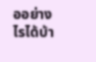ออย่างไรได้บ้า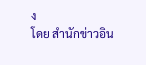ง
โดย สำนักข่าวอิน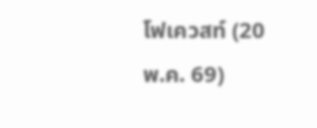โฟเควสท์ (20 พ.ค. 69)